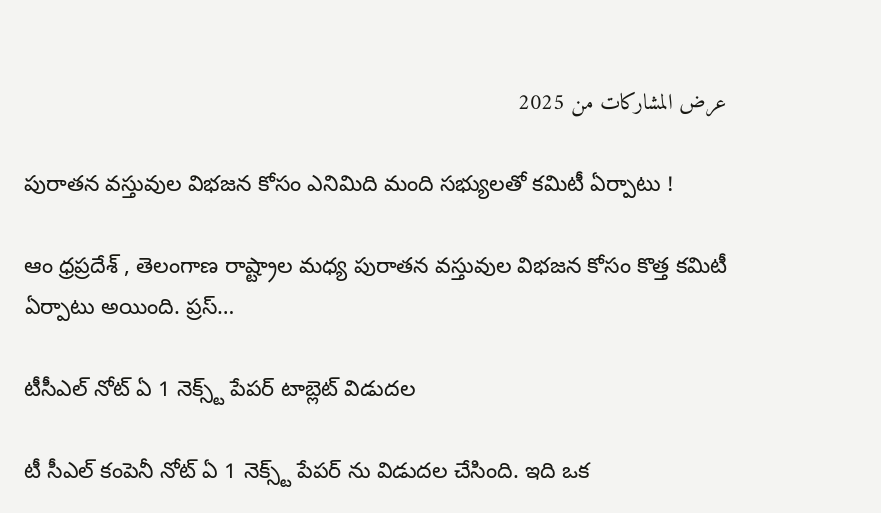عرض المشاركات من 2025

పురాతన వస్తువుల విభజన కోసం ఎనిమిది మంది సభ్యులతో కమిటీ ఏర్పాటు !

ఆం ధ్రప్రదేశ్ , తెలంగాణ రాష్ట్రాల మధ్య పురాతన వస్తువుల విభజన కోసం కొత్త కమిటీ ఏర్పాటు అయింది. ప్రస్…

టీసీఎల్ నోట్ ఏ 1 నెక్స్ట్ పేపర్ టాబ్లెట్ విడుదల

టీ సీఎల్ కంపెనీ నోట్ ఏ 1 నెక్స్ట్ పేపర్ ను విడుదల చేసింది. ఇది ఒక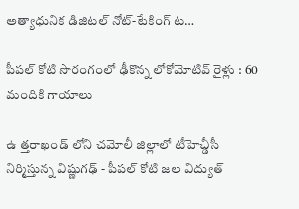అత్యాధునిక డిజిటల్ నోట్-టేకింగ్ ట…

పీపల్ కోటి సొరంగంలో ఢీకొన్న లోకోమోటివ్ రైళ్లు : 60 మందికి గాయాలు

ఉ త్తరాఖండ్ లోని చమోలీ జిల్లాలో టీహెచ్డీసీ నిర్మిస్తున్న విష్ణుగఢ్ - పీపల్ కోటి జల విద్యుత్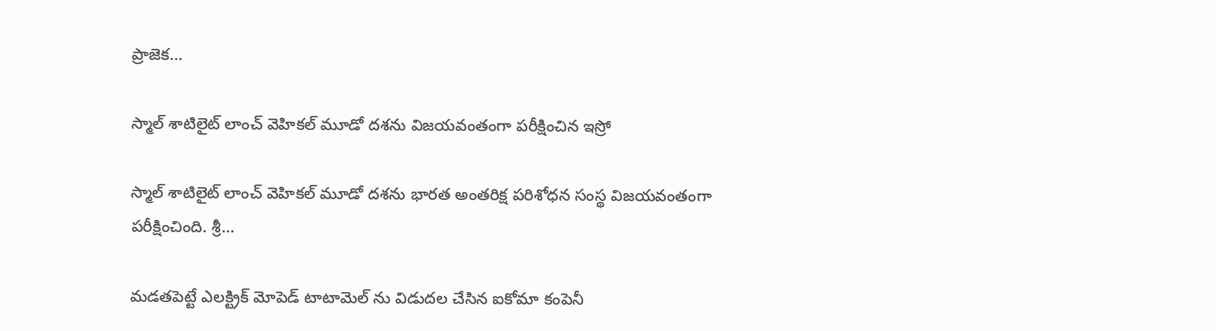ప్రాజెక…

స్మాల్ శాటిలైట్ లాంచ్ వెహికల్ మూడో దశను విజయవంతంగా పరీక్షించిన ఇస్రో

స్మాల్ శాటిలైట్ లాంచ్ వెహికల్ మూడో దశను భారత అంతరిక్ష పరిశోధన సంస్థ విజయవంతంగా పరీక్షించింది. శ్రీ…

మడతపెట్టే ఎలక్ట్రిక్ మోపెడ్ టాటామెల్ ను విడుదల చేసిన ఐకోమా కంపెనీ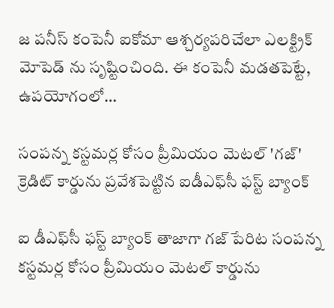జ పనీస్ కంపెనీ ఐకోమా ఆశ్చర్యపరిచేలా ఎలక్ట్రిక్ మోపెడ్ ను సృష్టించింది. ఈ కంపెనీ మడతపెట్టే, ఉపయోగంలో…

సంపన్న కస్టమర్ల కోసం ప్రీమియం మెటల్‌ 'గజ్' క్రెడిట్‌ కార్డును ప్రవేశపెట్టిన ఐడీఎఫ్‌సీ ఫస్ట్‌ బ్యాంక్‌

ఐ డీఎఫ్‌సీ ఫస్ట్‌ బ్యాంక్‌ తాజాగా గజ్ పేరిట సంపన్న కస్టమర్ల కోసం ప్రీమియం మెటల్‌ కార్డును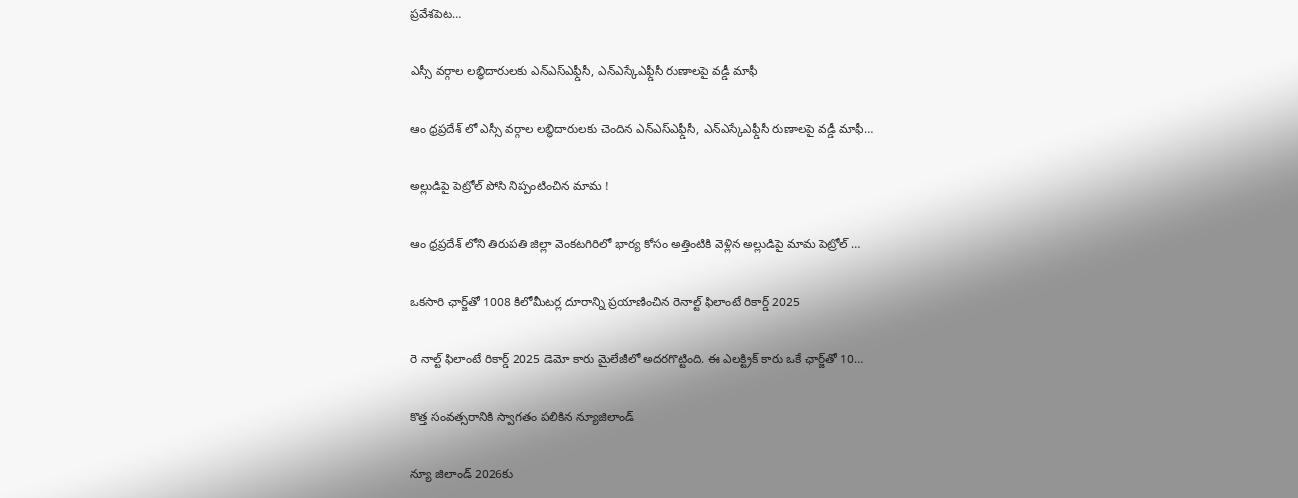ప్రవేశపెట…

ఎస్సీ వర్గాల లబ్ధిదారులకు ఎన్ఎస్ఎఫ్డీసీ, ఎన్ఎస్కేఎఫ్డీసీ రుణాలపై వడ్డీ మాఫీ

ఆం ధ్రప్రదేశ్ లో ఎస్సీ వర్గాల లబ్ధిదారులకు చెందిన ఎన్ఎస్ఎఫ్డీసీ, ఎన్ఎస్కేఎఫ్డీసీ రుణాలపై వడ్డీ మాఫీ…

అల్లుడిపై పెట్రోల్ పోసి నిప్పంటించిన మామ !

ఆం ధ్రప్రదేశ్ లోని తిరుపతి జిల్లా వెంకటగిరిలో భార్య కోసం అత్తింటికి వెళ్లిన అల్లుడిపై మామ పెట్రోల్ …

ఒకసారి ఛార్జ్‌తో 1008 కిలోమీటర్ల దూరాన్ని ప్రయాణించిన రెనాల్ట్ ఫిలాంటే రికార్డ్ 2025

రె నాల్ట్ ఫిలాంటే రికార్డ్ 2025 డెమో కారు మైలేజీలో అదరగొట్టింది. ఈ ఎలక్ట్రిక్ కారు ఒకే ఛార్జ్‌తో 10…

కొత్త సంవత్సరానికి స్వాగతం పలికిన న్యూజిలాండ్

న్యూ జిలాండ్ 2026కు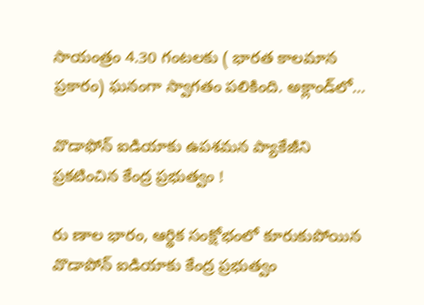సాయంత్రం 4.30 గంటలకు ( భారత కాలమాన ప్రకారం) ఘనంగా స్వాగతం పలికింది. అక్లాండ్‌లో…

వొడాఫోన్ ఐడియాకు ఉపశమన ప్యాకేజీని ప్రకటించిన కేంద్ర ప్రభుత్వం !

రు ణాల భారం, ఆర్థిక సంక్షోభంలో కూరుకుపోయిన వొడాపోన్ ఐడియాకు కేంద్ర ప్రభుత్వం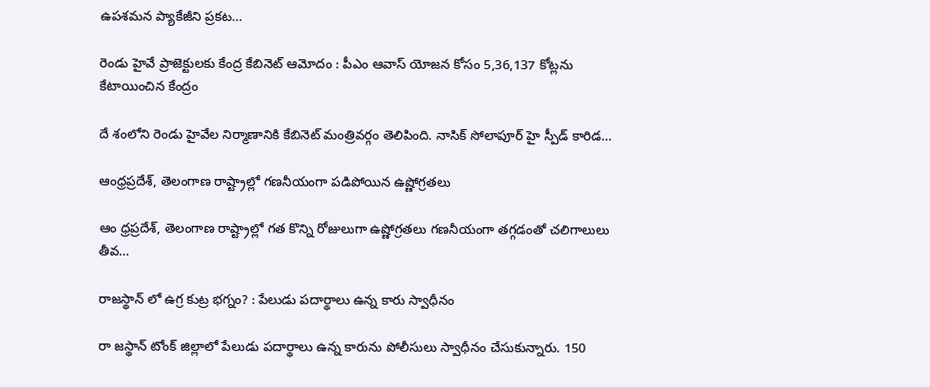ఉపశమన ప్యాకేజీని ప్రకట…

రెండు హైవే ప్రాజెక్టులకు కేంద్ర కేబినెట్‌ ఆమోదం : పీఎం ఆవాస్ యోజన కోసం 5,36,137 కోట్లను కేటాయించిన కేంద్రం

దే శంలోని రెండు హైవేల నిర్మాణానికి కేబినెట్‌ మంత్రివర్గం తెలిపింది. నాసిక్ సోలాపూర్ హై స్పీడ్ కారిడ…

ఆంధ్రప్రదేశ్‌, తెలంగాణ రాష్ట్రాల్లో గణనీయంగా పడిపోయిన ఉష్ణోగ్రతలు

ఆం ధ్రప్రదేశ్‌, తెలంగాణ రాష్ట్రాల్లో గత కొన్ని రోజులుగా ఉష్ణోగ్రతలు గణనీయంగా తగ్గడంతో చలిగాలులు తీవ…

రాజస్థాన్ లో ఉగ్ర కుట్ర భగ్నం? : పేలుడు పదార్థాలు ఉన్న కారు స్వాధీనం

రా జస్థాన్ టోంక్‌ జిల్లాలో పేలుడు పదార్థాలు ఉన్న కారును పోలీసులు స్వాధీనం చేసుకున్నారు. 150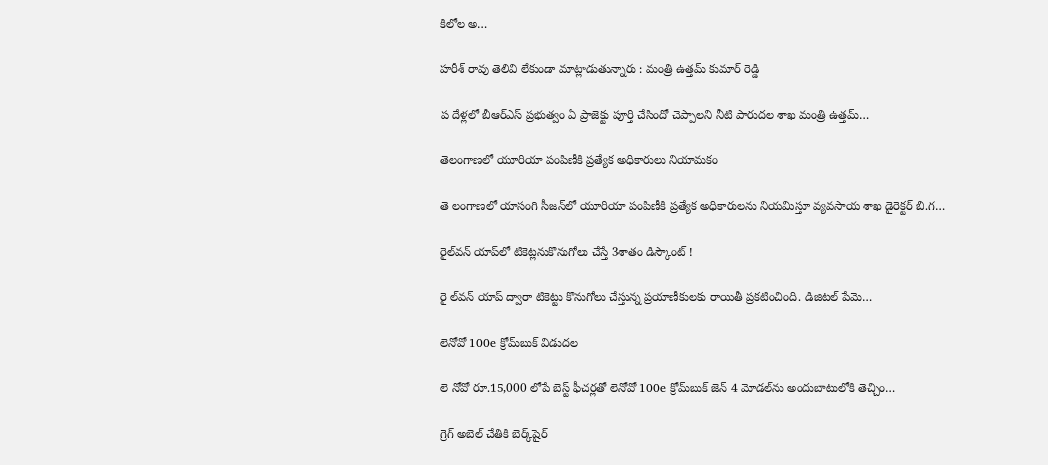కిలోల అ…

హరీశ్ రావు తెలివి లేకుండా మాట్లాడుతున్నారు : మంత్రి ఉత్తమ్ కుమార్‌ రెడ్డి

ప దేళ్లలో బీఆర్‌ఎస్‌ ప్రభుత్వం ఏ ప్రాజెక్టు పూర్తి చేసిందో చెప్పాలని నీటి పారుదల శాఖ మంత్రి ఉత్తమ్‌…

తెలంగాణలో యూరియా పంపిణీకి ప్రత్యేక అధికారులు నియామకం

తె లంగాణలో యాసంగి సీజన్‌లో యూరియా పంపిణీకి ప్రత్యేక అధికారులను నియమిస్తూ వ్యవసాయ శాఖ డైరెక్టర్ బి.గ…

రైల్‌వన్‌ యాప్‌లో టికెట్లనుకొనుగోలు చేస్తే 3శాతం డిస్కౌంట్‌ !

రై ల్‌వన్‌ యాప్‌ ద్వారా టికెట్టు కొనుగోలు చేస్తున్న ప్రయాణీకులకు రాయితీ ప్రకటించింది. డిజిటల్‌ పేమె…

లెనోవో 100e క్రోమ్‌బుక్ విడుదల

లె నోవో రూ.15,000 లోపే బెస్ట్ ఫీచర్లతో లెనోవో 100e క్రోమ్‌బుక్ జెన్ 4 మోడల్‌ను అందుబాటులోకి తెచ్చిం…

గ్రెగ్ అబెల్‌ చేతికి బెర్క్‌షైర్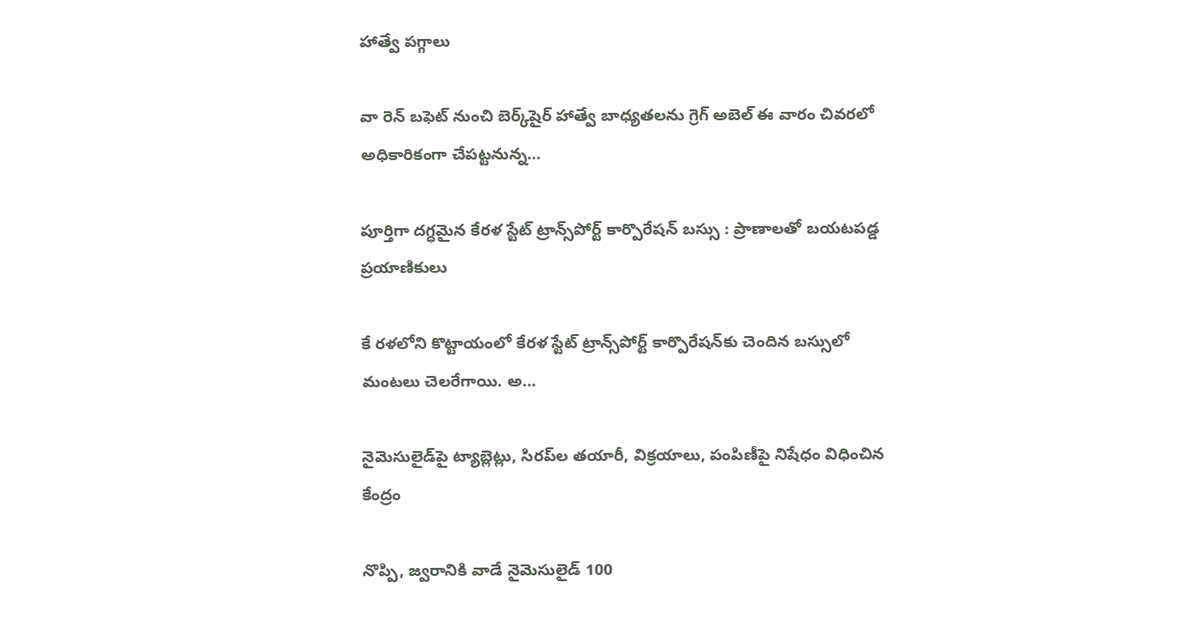హాత్వే పగ్గాలు

వా రెన్ బఫెట్ నుంచి బెర్క్‌షైర్ హాత్వే బాధ్యతలను గ్రెగ్ అబెల్ ఈ వారం చివరలో అధికారికంగా చేపట్టనున్న…

పూర్తిగా దగ్ధమైన కేరళ స్టేట్‌ ట్రాన్స్‌పోర్ట్‌ కార్పొరేషన్‌ బస్సు : ప్రాణాలతో బయటపడ్డ ప్రయాణికులు

కే రళలోని కొట్టాయంలో కేరళ స్టేట్‌ ట్రాన్స్‌పోర్ట్‌ కార్పొరేషన్‌కు చెందిన బస్సులో మంటలు చెలరేగాయి. అ…

నైమెసులైడ్‌పై ట్యాబ్లెట్లు, సిరప్‌ల తయారీ, విక్రయాలు, పంపిణీపై నిషేధం విధించిన కేంద్రం

నొప్పి, జ్వరానికి వాడే నైమెసులైడ్ 100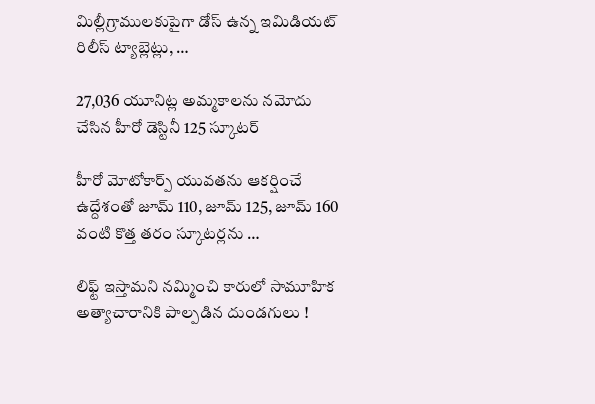మిల్లీగ్రాములకుపైగా డోస్ ఉన్న ఇమిడియట్ రిలీస్ ట్యాబ్లెట్లు, …

27,036 యూనిట్ల అమ్మకాలను నమోదు చేసిన హీరో డెస్టినీ 125 స్కూటర్‌

హీరో మోటోకార్ప్ యువతను ఆకర్షించే ఉద్దేశంతో జూమ్ 110, జూమ్ 125, జూమ్ 160 వంటి కొత్త తరం స్కూటర్లను …

లిఫ్ట్ ఇస్తామని నమ్మించి కారులో సామూహిక అత్యాచారానికి పాల్పడిన దుండగులు !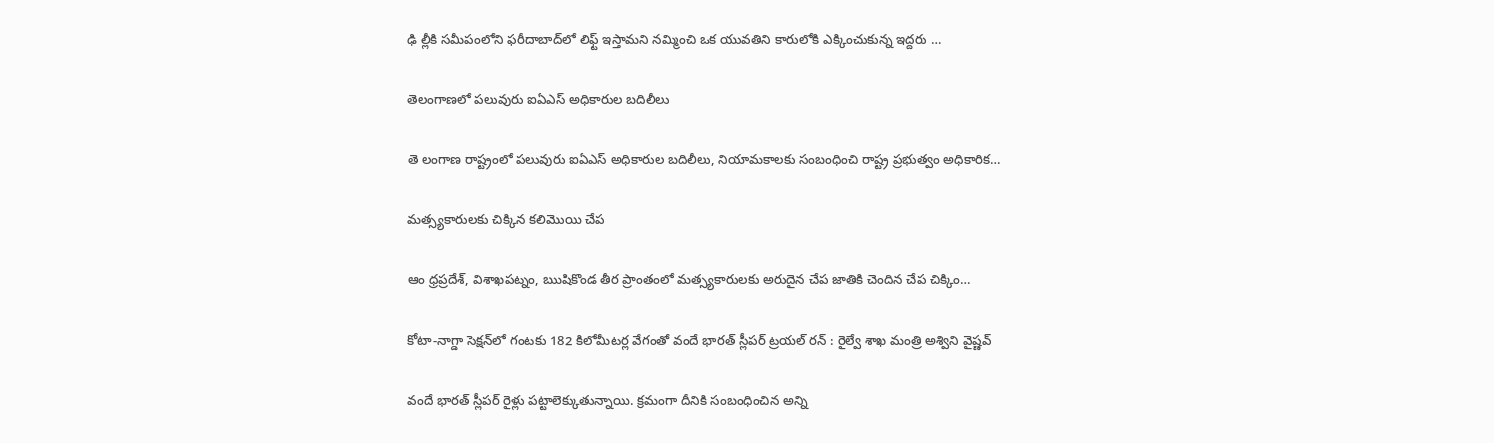ఢి ల్లీకి సమీపంలోని ఫరీదాబాద్‌లో లిఫ్ట్ ఇస్తామని నమ్మించి ఒక యువతిని కారులోకి ఎక్కించుకున్న ఇద్దరు …

తెలంగాణలో పలువురు ఐఏఎస్ అధికారుల బదిలీలు

తె లంగాణ రాష్ట్రంలో పలువురు ఐఏఎస్ అధికారుల బదిలీలు, నియామకాలకు సంబంధించి రాష్ట్ర ప్రభుత్వం అధికారిక…

మత్స్యకారులకు చిక్కిన కలిమొయి చేప

ఆం ధ్రప్రదేశ్, విశాఖపట్నం, ఋషికొండ తీర ప్రాంతంలో మత్స్యకారులకు అరుదైన చేప జాతికి చెందిన చేప చిక్కిం…

కోటా-నాగ్డా సెక్షన్‌లో గంటకు 182 కిలోమీటర్ల వేగంతో వందే భారత్ స్లీపర్ ట్రయల్ రన్ : రైల్వే శాఖ మంత్రి అశ్విని వైష్ణవ్

వందే భారత్ స్లీపర్ రైళ్లు పట్టాలెక్కుతున్నాయి. క్రమంగా దీనికి సంబంధించిన అన్ని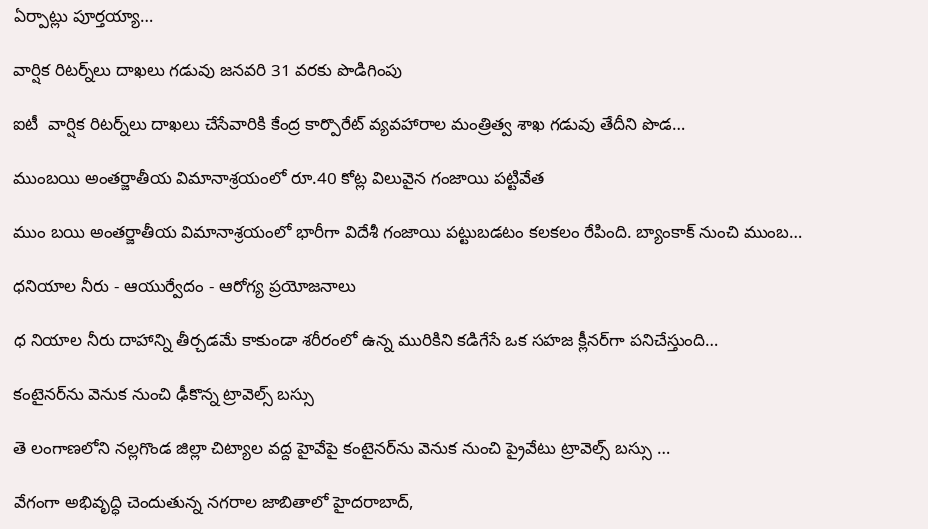ఏర్పాట్లు పూర్తయ్యా…

వార్షిక రిటర్న్‌లు దాఖలు గడువు జనవరి 31 వరకు పొడిగింపు

ఐటీ  వార్షిక రిటర్న్‌లు దాఖలు చేసేవారికి కేంద్ర కార్పొరేట్ వ్యవహారాల మంత్రిత్వ శాఖ గడువు తేదీని పొడ…

ముంబయి అంతర్జాతీయ విమానాశ్రయంలో రూ.40 కోట్ల విలువైన గంజాయి పట్టివేత

ముం బయి అంతర్జాతీయ విమానాశ్రయంలో భారీగా విదేశీ గంజాయి పట్టుబడటం కలకలం రేపింది. బ్యాంకాక్ నుంచి ముంబ…

ధనియాల నీరు - ఆయుర్వేదం - ఆరోగ్య ప్రయోజనాలు

ధ నియాల నీరు దాహాన్ని తీర్చడమే కాకుండా శరీరంలో ఉన్న మురికిని కడిగేసే ఒక సహజ క్లీనర్‌గా పనిచేస్తుంది…

కంటైనర్‌ను వెనుక నుంచి ఢీకొన్న ట్రావెల్స్‌ బస్సు

తె లంగాణలోని నల్లగొండ జిల్లా చిట్యాల వద్ద హైవేపై కంటైనర్‌ను వెనుక నుంచి ప్రైవేటు ట్రావెల్స్‌ బస్సు …

వేగంగా అభివృద్ధి చెందుతున్న నగరాల జాబితాలో హైదరాబాద్,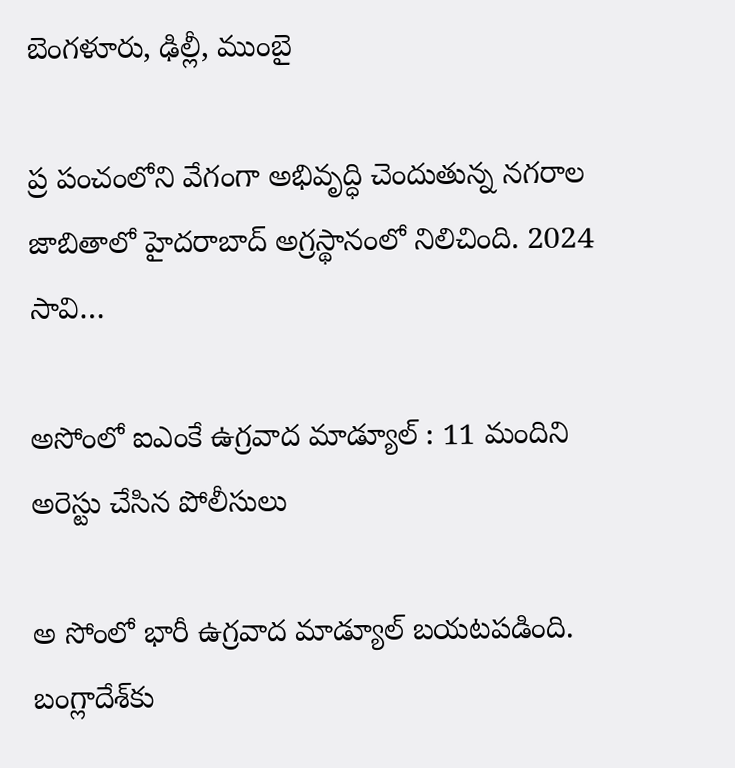బెంగళూరు, ఢిల్లీ, ముంబై

ప్ర పంచంలోని వేగంగా అభివృద్ధి చెందుతున్న నగరాల జాబితాలో హైదరాబాద్ అగ్రస్థానంలో నిలిచింది. 2024 సావి…

అసోంలో ఐఎంకే ఉగ్రవాద మాడ్యూల్ : 11 మందిని అరెస్టు చేసిన పోలీసులు

అ సోంలో భారీ ఉగ్రవాద మాడ్యూల్ బయటపడింది. బంగ్లాదేశ్‌కు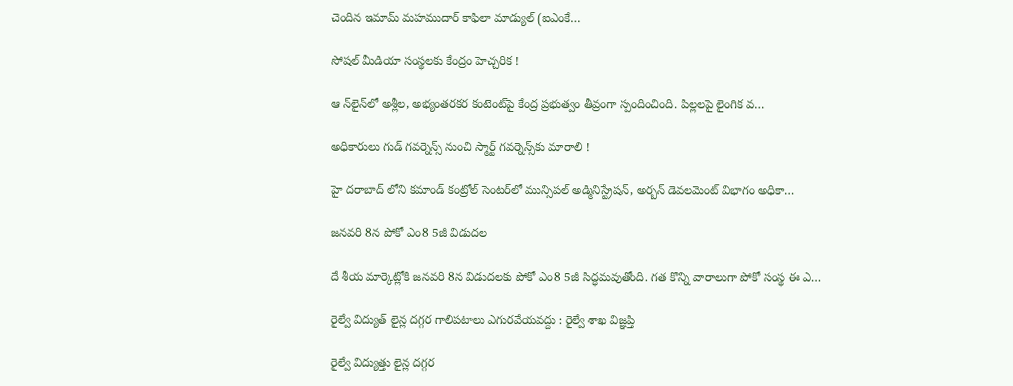చెందిన ఇమామ్ మహముదార్ కాఫిలా మాడ్యుల్ (ఐఎంకే…

సోషల్ మీడియా సంస్థలకు కేంద్రం హెచ్చరిక !

ఆ న్‌లైన్‌లో అశ్లీల, అభ్యంతరకర కంటెంట్‌పై కేంద్ర ప్రభుత్వం తీవ్రంగా స్పందించింది. పిల్లలపై లైంగిక వ…

అధికారులు గుడ్ గవర్నెన్స్ నుంచి స్మార్ట్ గవర్నెన్స్‌కు మారాలి !

హై దరాబాద్ లోని కమాండ్ కంట్రోల్ సెంటర్‌లో మున్సిపల్ అడ్మినిస్ట్రేషన్, అర్బన్ డెవలమెంట్ విభాగం అధికా…

జనవరి 8న పోకో ఎం8 5జీ విడుదల

దే శీయ మార్కెట్లోకి జనవరి 8న విడుదలకు పోకో ఎం8 5జీ సిద్ధమవుతోంది. గత కొన్ని వారాలుగా పోకో సంస్థ ఈ ఎ…

రైల్వే విద్యుత్ లైన్ల దగ్గర గాలిపటాలు ఎగురవేయవద్దు : రైల్వే శాఖ విజ్ఞప్తి

రైల్వే విద్యుత్తు లైన్ల దగ్గర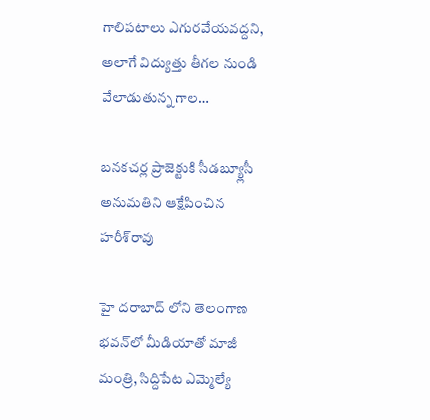గాలిపటాలు ఎగురవేయవద్దని, అలాగే విద్యుత్తు తీగల నుండి వేలాడుతున్న గాల…

బనకచర్ల ప్రాజెక్టుకి సీడబ్య్లూసీ అనుమతిని ఆక్షేపించిన హరీశ్‌రావు

హై దరాబాద్ లోని తెలంగాణ భవన్‌లో మీడియాతో మాజీ మంత్రి, సిద్దిపేట ఎమ్మెల్యే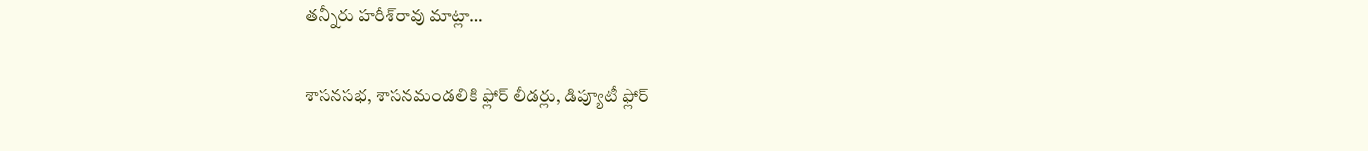తన్నీరు హరీశ్‌రావు మాట్లా…

శాసనసభ, శాసనమండలికి ఫ్లోర్‌ లీడర్లు, డిప్యూటీ ఫ్లోర్‌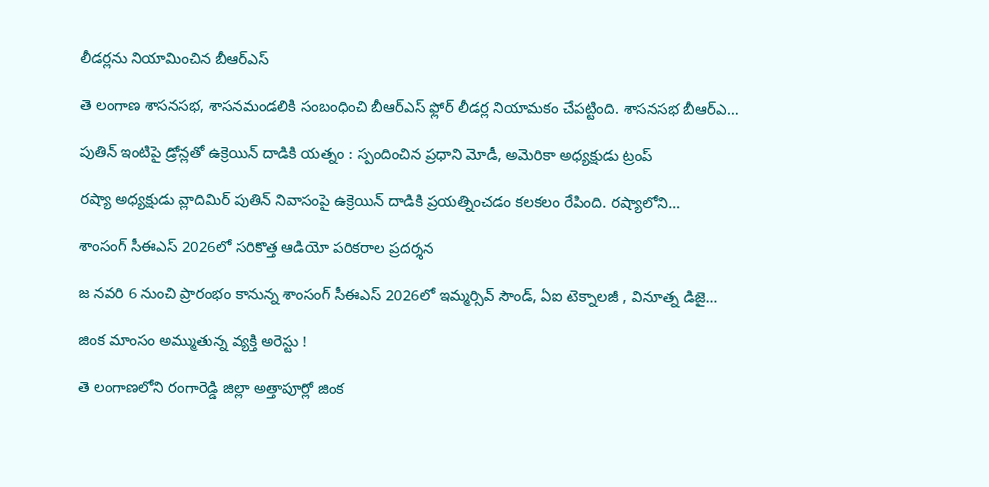లీడర్లను నియామించిన బీఆర్‌ఎస్‌

తె లంగాణ శాసనసభ, శాసనమండలికి సంబంధించి బీఆర్‌ఎస్‌ ఫ్లోర్‌ లీడర్ల నియామకం చేపట్టింది. శాసనసభ బీఆర్‌ఎ…

పుతిన్ ఇంటిపై డ్రోన్లతో ఉక్రెయిన్ దాడికి యత్నం : స్పందించిన ప్రధాని మోడీ, అమెరికా అధ్యక్షుడు ట్రంప్‌

రష్యా అధ్యక్షుడు వ్లాదిమిర్ పుతిన్ నివాసంపై ఉక్రెయిన్ దాడికి ప్రయత్నించడం కలకలం రేపింది. రష్యాలోని…

శాంసంగ్ సీఈఎస్ 2026లో సరికొత్త ఆడియో పరికరాల ప్రదర్శన

జ నవరి 6 నుంచి ప్రారంభం కానున్న శాంసంగ్ సీఈఎస్ 2026లో ఇమ్మర్సివ్ సౌండ్, ఏఐ టెక్నాలజీ , వినూత్న డిజై…

జింక మాంసం అమ్ముతున్న వ్యక్తి అరెస్టు !

తె లంగాణలోని రంగారెడ్డి జిల్లా అత్తాపూర్లో జింక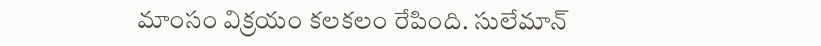మాంసం విక్రయం కలకలం రేపింది. సులేమాన్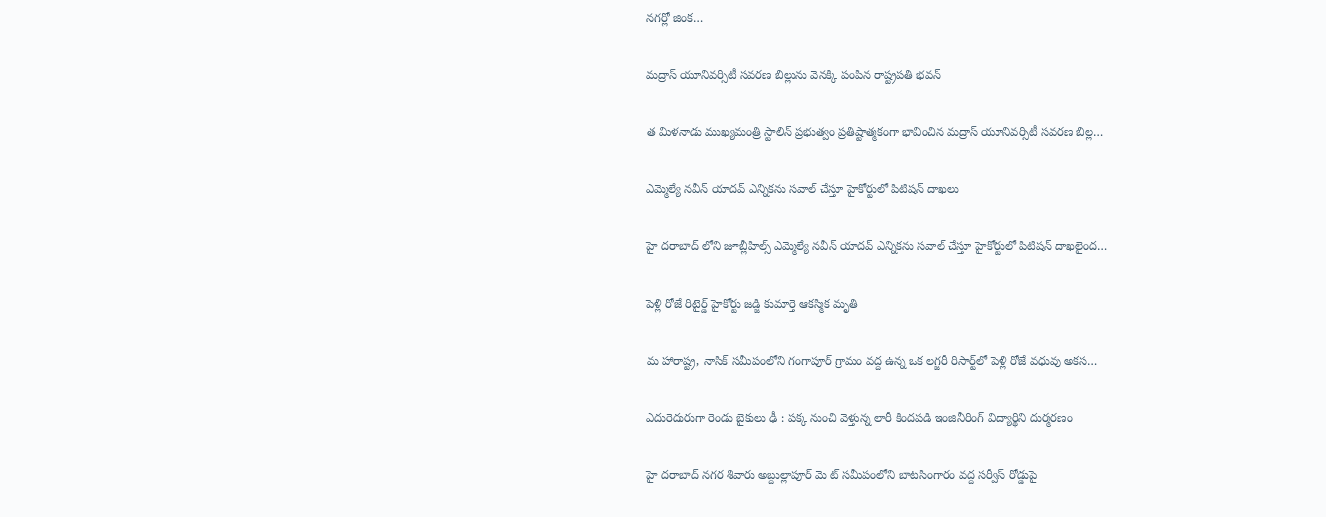నగర్లో జింక…

మద్రాస్‌ యూనివర్సిటీ సవరణ బిల్లును వెనక్కి పంపిన రాష్ట్రపతి భవన్‌

త మిళనాడు ముఖ్యమంత్రి స్టాలిన్‌ ప్రభుత్వం ప్రతిష్టాత్మకంగా భావించిన మద్రాస్‌ యూనివర్సిటీ సవరణ బిల్ల…

ఎమ్మెల్యే నవీన్ యాదవ్ ఎన్నికను సవాల్ చేస్తూ హైకోర్టులో పిటిషన్ దాఖలు

హై దరాబాద్ లోని జూబ్లీహిల్స్ ఎమ్మెల్యే నవీన్ యాదవ్ ఎన్నికను సవాల్ చేస్తూ హైకోర్టులో పిటిషన్ దాఖలైంద…

పెళ్లి రోజే రిటైర్డ్ హైకోర్టు జడ్జి కుమార్తె ఆకస్మిక మృతి

మ హారాష్ట్ర, నాసిక్ సమీపంలోని గంగాపూర్ గ్రామం వద్ద ఉన్న ఒక లగ్జరీ రిసార్ట్‌లో పెళ్లి రోజే వధువు అకస…

ఎదురెదురుగా రెండు బైకులు ఢీ : పక్క నుంచి వెళ్తున్న లారీ కిందపడి ఇంజినీరింగ్ విద్యార్థిని దుర్మరణం

హై దరాబాద్ నగర శివారు అబ్దుల్లాపూర్ మె ట్ సమీపంలోని బాటసింగారం వద్ద సర్వీస్ రోడ్డుపై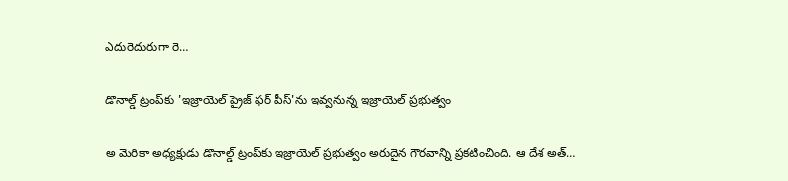ఎదురెదురుగా రె…

డొనాల్డ్ ట్రంప్‌కు 'ఇజ్రాయెల్ ప్రైజ్ ఫర్ పీస్'ను ఇవ్వనున్న ఇజ్రాయెల్ ప్రభుత్వం

అ మెరికా అధ్యక్షుడు డొనాల్డ్ ట్రంప్‌కు ఇజ్రాయెల్ ప్రభుత్వం అరుదైన గౌరవాన్ని ప్రకటించింది. ఆ దేశ అత్…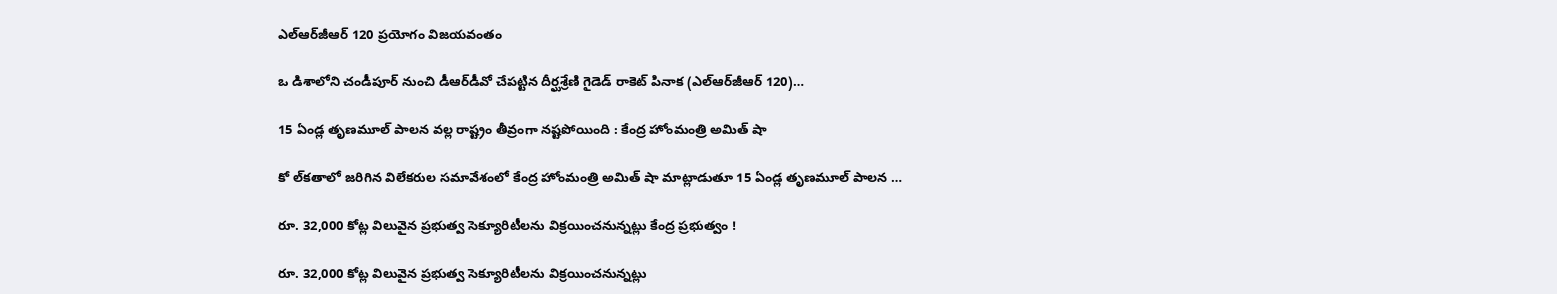ఎల్ఆర్‌జీఆర్ 120 ప్రయోగం విజయవంతం

ఒ డిశాలోని చండీపూర్‌ నుంచి డీఆర్‌డీవో చేపట్టిన దీర్ఘశ్రేణి గైడెడ్‌ రాకెట్‌ పినాక (ఎల్ఆర్‌జీఆర్ 120)…

15 ఏండ్ల తృణమూల్‌ పాలన వల్ల రాష్ట్రం తీవ్రంగా నష్టపోయింది : కేంద్ర హోంమంత్రి అమిత్‌ షా

కో ల్‌కతాలో జరిగిన విలేకరుల సమావేశంలో కేంద్ర హోంమంత్రి అమిత్‌ షా మాట్లాడుతూ 15 ఏండ్ల తృణమూల్‌ పాలన …

రూ. 32,000 కోట్ల విలువైన ప్రభుత్వ సెక్యూరిటీలను విక్రయించనున్నట్లు కేంద్ర ప్రభుత్వం !

రూ. 32,000 కోట్ల విలువైన ప్రభుత్వ సెక్యూరిటీలను విక్రయించనున్నట్లు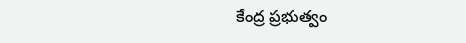కేంద్ర ప్రభుత్వం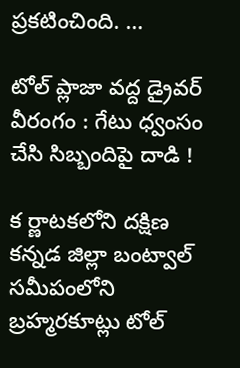ప్రకటించింది. …

టోల్‌ ప్లాజా వద్ద డ్రైవర్‌ వీరంగం : గేటు ధ్వంసం చేసి సిబ్బందిపై దాడి !

క ర్ణాటకలోని దక్షిణ కన్నడ జిల్లా బంట్వాల్ సమీపంలోని బ్రహ్మరకూట్లు టోల్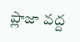ప్లాజా వద్ద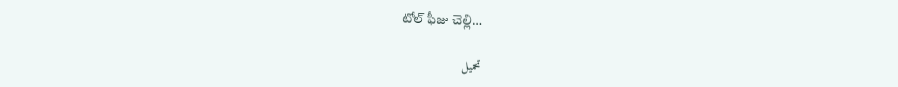టోల్ ఫీజు చెల్లి…

تحميل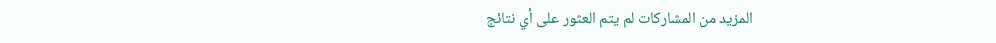المزيد من المشاركات لم يتم العثور على أي نتائج